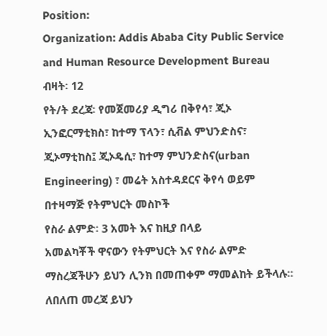Position:
Organization: Addis Ababa City Public Service and Human Resource Development Bureau
ብዛት፡ 12
የት/ት ደረጃ፡ የመጀመሪያ ዲግሪ በቅየሳ፣ ጂኦ ኢንፎርማቲክስ፣ ከተማ ፕላን፣ ሲቭል ምህንድስና፣ ጂኦማቲከስ፤ ጂኦዴሲ፣ ከተማ ምህንድስና(urban Engineering) ፣ መሬት አስተዳደርና ቅየሳ ወይም በተዛማጅ የትምህርት መስኮች
የስራ ልምድ፡ 3 አመት እና ከዚያ በላይ
አመልካቾች ዋናውን የትምህርት እና የስራ ልምድ ማስረጃችሁን ይህን ሊንክ በመጠቀም ማመልከት ይችላሉ። ለበለጠ መረጃ ይህን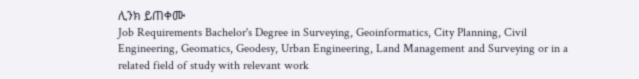ሊንክ ይጠቀሙ
Job Requirements Bachelor's Degree in Surveying, Geoinformatics, City Planning, Civil Engineering, Geomatics, Geodesy, Urban Engineering, Land Management and Surveying or in a related field of study with relevant work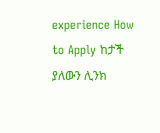experience How to Apply ከታች ያለውን ሊንክ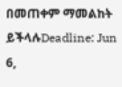በመጠቀም ማመልከት ይችላሉDeadline: Jun 6,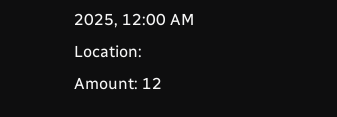2025, 12:00 AM
Location:
Amount: 12